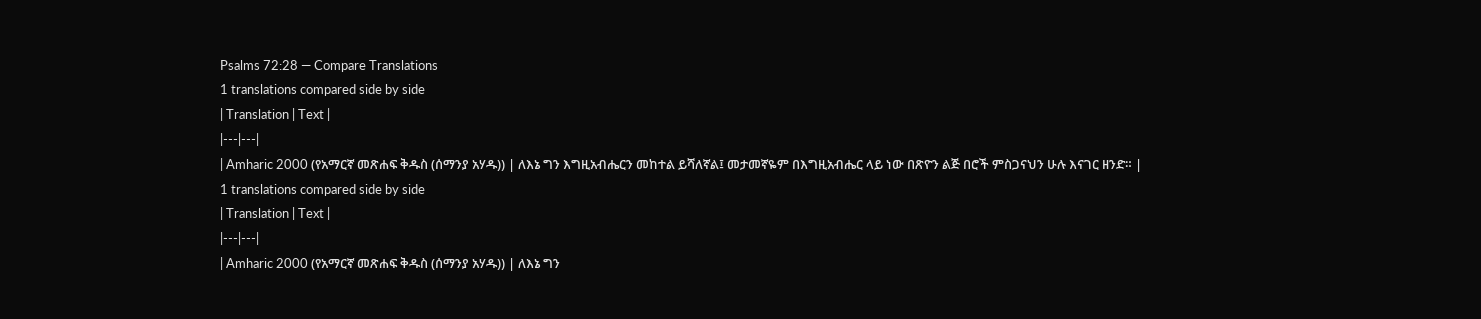Psalms 72:28 — Compare Translations
1 translations compared side by side
| Translation | Text |
|---|---|
| Amharic 2000 (የአማርኛ መጽሐፍ ቅዱስ (ሰማንያ አሃዱ)) | ለእኔ ግን እግዚአብሔርን መከተል ይሻለኛል፤ መታመኛዬም በእግዚአብሔር ላይ ነው በጽዮን ልጅ በሮች ምስጋናህን ሁሉ እናገር ዘንድ። |
1 translations compared side by side
| Translation | Text |
|---|---|
| Amharic 2000 (የአማርኛ መጽሐፍ ቅዱስ (ሰማንያ አሃዱ)) | ለእኔ ግን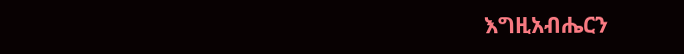እግዚአብሔርን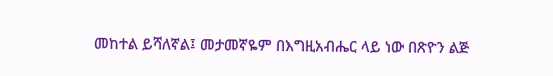መከተል ይሻለኛል፤ መታመኛዬም በእግዚአብሔር ላይ ነው በጽዮን ልጅ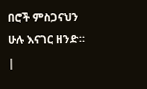በሮች ምስጋናህን ሁሉ እናገር ዘንድ። |